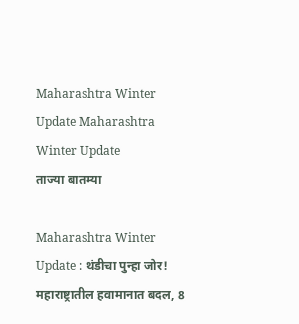Maharashtra Winter Update Maharashtra Winter Update
ताज्या बातम्या

Maharashtra Winter Update : थंडीचा पुन्हा जोर! महाराष्ट्रातील हवामानात बदल, 8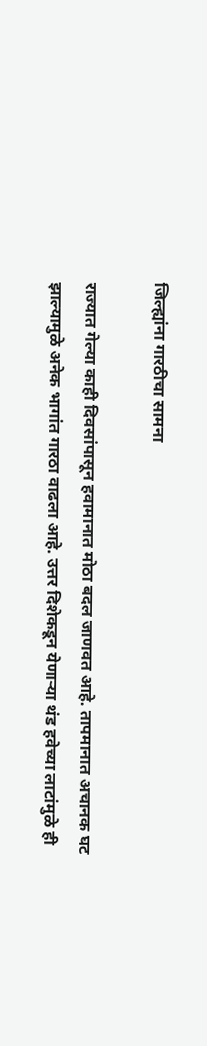जिल्ह्यांना गारठीचा सामना

राज्यात गेल्या काही दिवसांपासून हवामानात मोठा बदल जाणवत आहे. तापमानात अचानक घट झाल्यामुळे अनेक भागांत गारठा वाढला आहे. उत्तर दिशेकडून येणाऱ्या थंड हवेच्या लाटांमुळे ही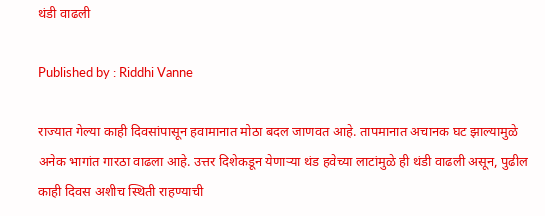थंडी वाढली

Published by : Riddhi Vanne

राज्यात गेल्या काही दिवसांपासून हवामानात मोठा बदल जाणवत आहे. तापमानात अचानक घट झाल्यामुळे अनेक भागांत गारठा वाढला आहे. उत्तर दिशेकडून येणाऱ्या थंड हवेच्या लाटांमुळे ही थंडी वाढली असून, पुढील काही दिवस अशीच स्थिती राहण्याची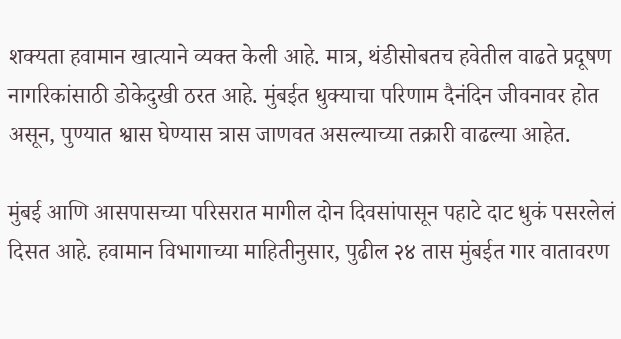शक्यता हवामान खात्याने व्यक्त केली आहे. मात्र, थंडीसोबतच हवेतील वाढते प्रदूषण नागरिकांसाठी डोकेदुखी ठरत आहे. मुंबईत धुक्याचा परिणाम दैनंदिन जीवनावर होत असून, पुण्यात श्वास घेण्यास त्रास जाणवत असल्याच्या तक्रारी वाढल्या आहेत.

मुंबई आणि आसपासच्या परिसरात मागील दोन दिवसांपासून पहाटे दाट धुकं पसरलेलं दिसत आहे. हवामान विभागाच्या माहितीनुसार, पुढील २४ तास मुंबईत गार वातावरण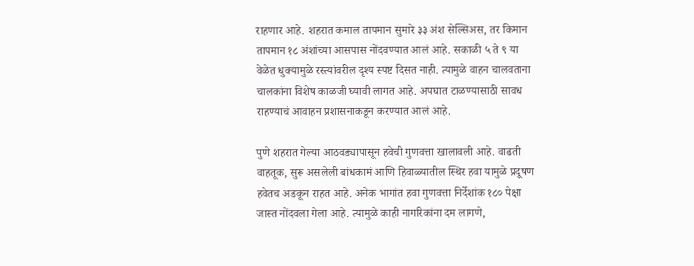राहणार आहे. शहरात कमाल तापमान सुमारे ३३ अंश सेल्सिअस, तर किमान तापमान १८ अंशांच्या आसपास नोंदवण्यात आलं आहे. सकाळी ५ ते ९ या वेळेत धुक्यामुळे रस्त्यांवरील दृश्य स्पष्ट दिसत नाही. त्यामुळे वाहन चालवताना चालकांना विशेष काळजी घ्यावी लागत आहे. अपघात टाळण्यासाठी सावध राहण्याचं आवाहन प्रशासनाकडून करण्यात आलं आहे.

पुणे शहरात गेल्या आठवड्यापासून हवेची गुणवत्ता खालावली आहे. वाढती वाहतूक, सुरू असलेली बांधकामं आणि हिवाळ्यातील स्थिर हवा यामुळे प्रदूषण हवेतच अडकून राहत आहे. अनेक भागांत हवा गुणवत्ता निर्देशांक १८० पेक्षा जास्त नोंदवला गेला आहे. त्यामुळे काही नागरिकांना दम लागणे,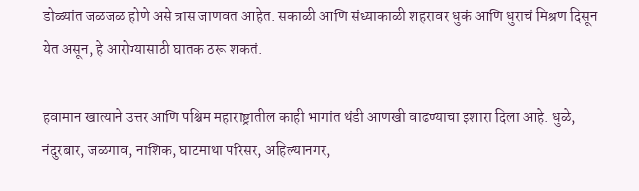डोळ्यांत जळजळ होणे असे त्रास जाणवत आहेत. सकाळी आणि संध्याकाळी शहरावर धुकं आणि धुराचं मिश्रण दिसून येत असून, हे आरोग्यासाठी घातक ठरू शकतं.

हवामान खात्याने उत्तर आणि पश्चिम महाराष्ट्रातील काही भागांत थंडी आणखी वाढण्याचा इशारा दिला आहे. धुळे, नंदुरबार, जळगाव, नाशिक, घाटमाथा परिसर, अहिल्यानगर,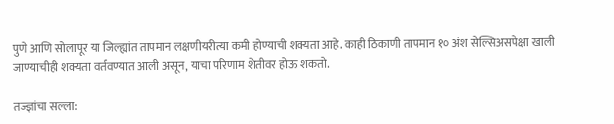पुणे आणि सोलापूर या जिल्ह्यांत तापमान लक्षणीयरीत्या कमी होण्याची शक्यता आहे. काही ठिकाणी तापमान १० अंश सेल्सिअसपेक्षा खाली जाण्याचीही शक्यता वर्तवण्यात आली असून, याचा परिणाम शेतीवर होऊ शकतो.

तज्ज्ञांचा सल्ला: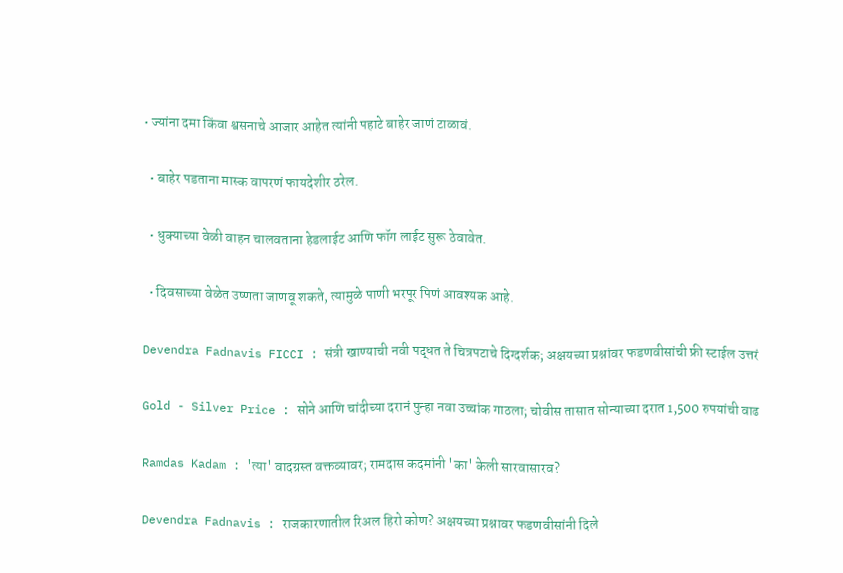• ज्यांना दमा किंवा श्वसनाचे आजार आहेत त्यांनी पहाटे बाहेर जाणं टाळावं.

  • बाहेर पडताना मास्क वापरणं फायदेशीर ठरेल.

  • धुक्याच्या वेळी वाहन चालवताना हेडलाईट आणि फॉग लाईट सुरू ठेवावेत.

  • दिवसाच्या वेळेत उष्णता जाणवू शकते, त्यामुळे पाणी भरपूर पिणं आवश्यक आहे.

Devendra Fadnavis FICCI : संत्री खाण्याची नवी पद्धत ते चित्रपटाचे दिग्दर्शक; अक्षयच्या प्रश्नांवर फडणवीसांची फ्री स्टाईल उत्तरं

Gold - Silver Price : सोने आणि चांदीच्या दरानं पुन्हा नवा उच्चांक गाठला; चोवीस तासात सोन्याच्या दरात 1,500 रुपयांची वाढ

Ramdas Kadam : 'त्या' वादग्रस्त वक्तव्यावर; रामदास कदमांनी 'का' केली सारवासारव?

Devendra Fadnavis : राजकारणातील रिअल हिरो कोण? अक्षयच्या प्रश्नावर फडणवीसांनी दिले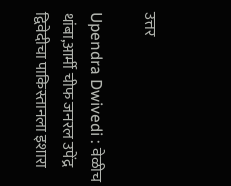उत्तर

Upendra Dwivedi : वेळीच थांबा,आर्मी चीफ जनरल उपेंद्र द्विवेदीचा पाकिस्तानला इशारा